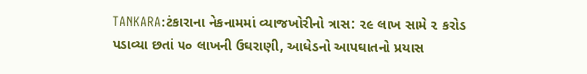TANKARA:ટંકારાના નેકનામમાં વ્યાજખોરીનો ત્રાસ: ૨૯ લાખ સામે ૨ કરોડ પડાવ્યા છતાં ૫૦ લાખની ઉઘરાણી, આધેડનો આપઘાતનો પ્રયાસ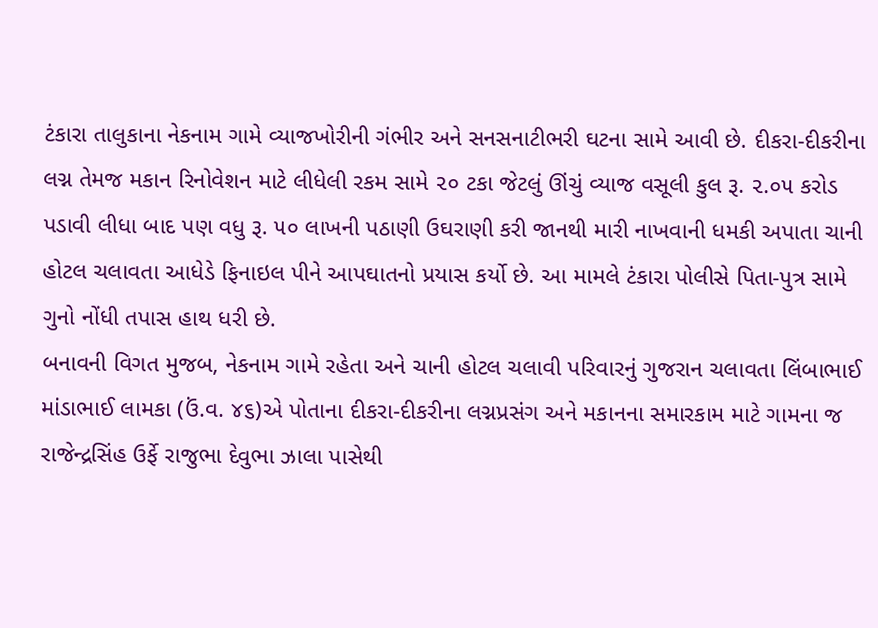ટંકારા તાલુકાના નેકનામ ગામે વ્યાજખોરીની ગંભીર અને સનસનાટીભરી ઘટના સામે આવી છે. દીકરા-દીકરીના લગ્ન તેમજ મકાન રિનોવેશન માટે લીધેલી રકમ સામે ૨૦ ટકા જેટલું ઊંચું વ્યાજ વસૂલી કુલ રૂ. ૨.૦૫ કરોડ પડાવી લીધા બાદ પણ વધુ રૂ. ૫૦ લાખની પઠાણી ઉઘરાણી કરી જાનથી મારી નાખવાની ધમકી અપાતા ચાની હોટલ ચલાવતા આધેડે ફિનાઇલ પીને આપઘાતનો પ્રયાસ કર્યો છે. આ મામલે ટંકારા પોલીસે પિતા-પુત્ર સામે ગુનો નોંધી તપાસ હાથ ધરી છે.
બનાવની વિગત મુજબ, નેકનામ ગામે રહેતા અને ચાની હોટલ ચલાવી પરિવારનું ગુજરાન ચલાવતા લિંબાભાઈ માંડાભાઈ લામકા (ઉં.વ. ૪૬)એ પોતાના દીકરા-દીકરીના લગ્નપ્રસંગ અને મકાનના સમારકામ માટે ગામના જ રાજેન્દ્રસિંહ ઉર્ફે રાજુભા દેવુભા ઝાલા પાસેથી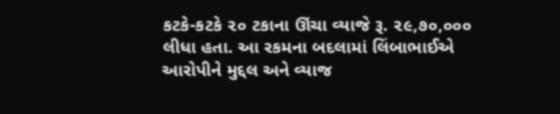કટકે-કટકે ૨૦ ટકાના ઊંચા વ્યાજે રૂ. ૨૯,૭૦,૦૦૦ લીધા હતા. આ રકમના બદલામાં લિંબાભાઈએ આરોપીને મુદ્દલ અને વ્યાજ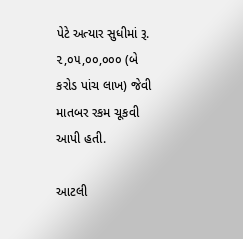પેટે અત્યાર સુધીમાં રૂ. ૨,૦૫,૦૦,૦૦૦ (બે કરોડ પાંચ લાખ) જેવી માતબર રકમ ચૂકવી આપી હતી.

આટલી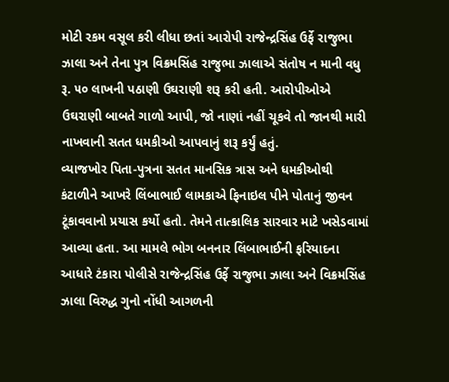મોટી રકમ વસૂલ કરી લીધા છતાં આરોપી રાજેન્દ્રસિંહ ઉર્ફે રાજુભા ઝાલા અને તેના પુત્ર વિક્રમસિંહ રાજુભા ઝાલાએ સંતોષ ન માની વધુ રૂ. ૫૦ લાખની પઠાણી ઉઘરાણી શરૂ કરી હતી. આરોપીઓએ ઉઘરાણી બાબતે ગાળો આપી, જો નાણાં નહીં ચૂકવે તો જાનથી મારી નાખવાની સતત ધમકીઓ આપવાનું શરૂ કર્યું હતું.
વ્યાજખોર પિતા-પુત્રના સતત માનસિક ત્રાસ અને ધમકીઓથી કંટાળીને આખરે લિંબાભાઈ લામકાએ ફિનાઇલ પીને પોતાનું જીવન ટૂંકાવવાનો પ્રયાસ કર્યો હતો. તેમને તાત્કાલિક સારવાર માટે ખસેડવામાં આવ્યા હતા. આ મામલે ભોગ બનનાર લિંબાભાઈની ફરિયાદના આધારે ટંકારા પોલીસે રાજેન્દ્રસિંહ ઉર્ફે રાજુભા ઝાલા અને વિક્રમસિંહ ઝાલા વિરુદ્ધ ગુનો નોંધી આગળની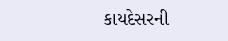કાયદેસરની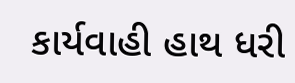કાર્યવાહી હાથ ધરી